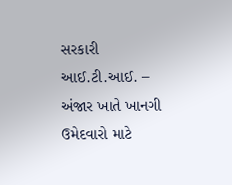સરકારી આઈ.ટી.આઈ. – અંજાર ખાતે ખાનગી ઉમેદવારો માટે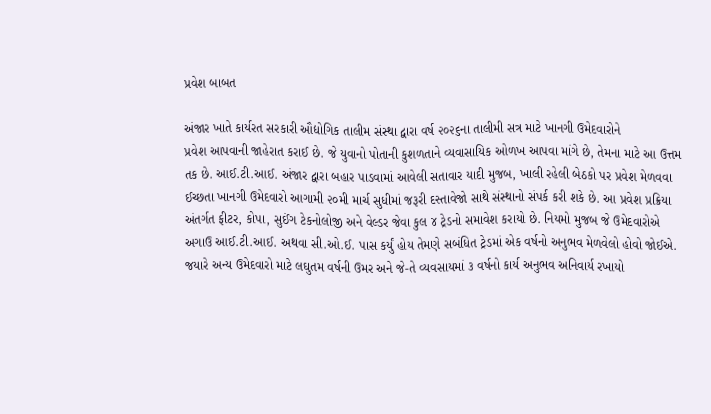પ્રવેશ બાબત

અંજાર ખાતે કાર્યરત સરકારી ઔદ્યોગિક તાલીમ સંસ્થા દ્વારા વર્ષ ૨૦૨૬ના તાલીમી સત્ર માટે ખાનગી ઉમેદવારોને
પ્રવેશ આપવાની જાહેરાત કરાઈ છે. જે યુવાનો પોતાની કુશળતાને વ્યવાસાયિક ઓળખ આપવા માંગે છે, તેમના માટે આ ઉત્તમ
તક છે. આઈ.ટી.આઈ. અંજાર દ્વારા બહાર પાડવામાં આવેલી સતાવાર યાદી મુજબ, ખાલી રહેલી બેઠકો પર પ્રવેશ મેળવવા
ઈચ્છતા ખાનગી ઉમેદવારો આગામી ૨૦મી માર્ચ સુધીમાં જરૂરી દસ્તાવેજો સાથે સંસ્થાનો સંપર્ક કરી શકે છે. આ પ્રવેશ પ્રક્રિયા
અંતર્ગત ફીટર, કોપા, સુઈંગ ટેકનોલોજી અને વેલ્ડર જેવા કુલ ૪ ટ્રેડનો સમાવેશ કરાયો છે. નિયમો મુજબ જે ઉમેદવારોએ
અગાઉ આઈ.ટી.આઈ. અથવા સી.ઓ.ઈ. પાસ કર્યું હોય તેમણે સબંધિત ટ્રેડમાં એક વર્ષનો અનુભવ મેળવેલો હોવો જોઈએ.
જયારે અન્ય ઉમેદવારો માટે લઘુતમ વર્ષની ઉમર અને જે-તે વ્યવસાયમાં ૩ વર્ષનો કાર્ય અનુભવ અનિવાર્ય રખાયો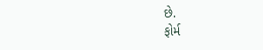છે.
ફોર્મ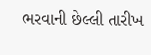ભરવાની છેલ્લી તારીખ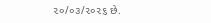૨૦/૦૩/૨૦૨૬ છે.